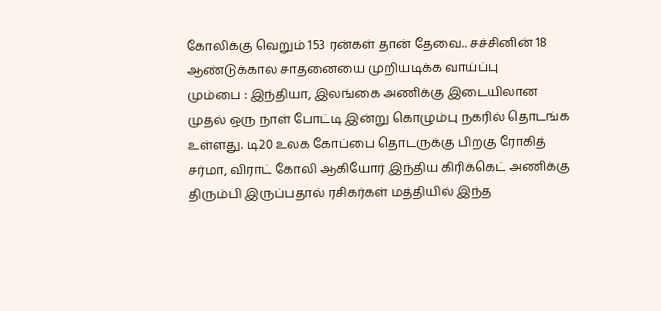கோலிக்கு வெறும் 153 ரன்கள் தான் தேவை.. சச்சினின் 18 ஆண்டுக்கால சாதனையை முறியடிக்க வாய்ப்பு
மும்பை : இந்தியா, இலங்கை அணிக்கு இடையிலான முதல் ஒரு நாள் போட்டி இன்று கொழும்பு நகரில் தொடங்க உள்ளது. டி20 உலக கோப்பை தொடருக்கு பிறகு ரோகித் சர்மா, விராட் கோலி ஆகியோர் இந்திய கிரிக்கெட் அணிக்கு திரும்பி இருப்பதால் ரசிகர்கள் மத்தியில் இந்த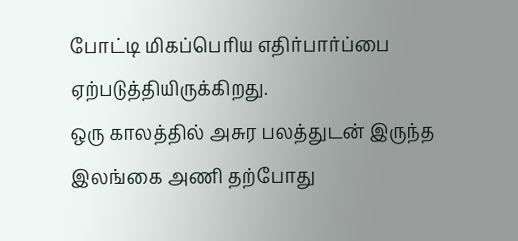போட்டி மிகப்பெரிய எதிர்பார்ப்பை ஏற்படுத்தியிருக்கிறது.
ஒரு காலத்தில் அசுர பலத்துடன் இருந்த இலங்கை அணி தற்போது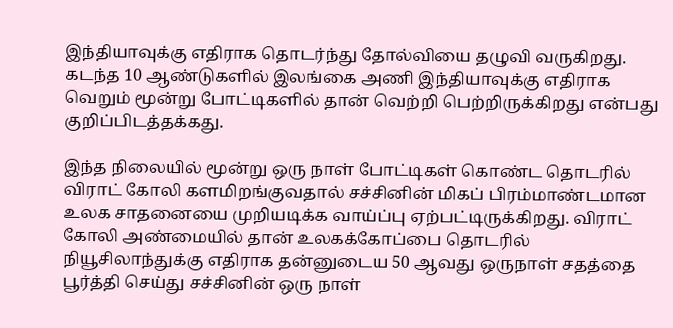இந்தியாவுக்கு எதிராக தொடர்ந்து தோல்வியை தழுவி வருகிறது. கடந்த 10 ஆண்டுகளில் இலங்கை அணி இந்தியாவுக்கு எதிராக வெறும் மூன்று போட்டிகளில் தான் வெற்றி பெற்றிருக்கிறது என்பது குறிப்பிடத்தக்கது.

இந்த நிலையில் மூன்று ஒரு நாள் போட்டிகள் கொண்ட தொடரில் விராட் கோலி களமிறங்குவதால் சச்சினின் மிகப் பிரம்மாண்டமான உலக சாதனையை முறியடிக்க வாய்ப்பு ஏற்பட்டிருக்கிறது. விராட் கோலி அண்மையில் தான் உலகக்கோப்பை தொடரில் நியூசிலாந்துக்கு எதிராக தன்னுடைய 50 ஆவது ஒருநாள் சதத்தை பூர்த்தி செய்து சச்சினின் ஒரு நாள்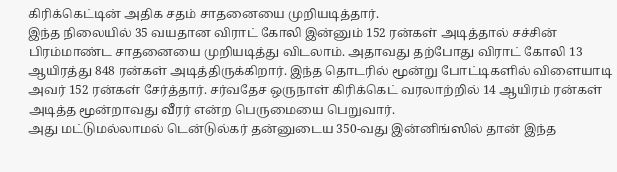கிரிக்கெட்டின் அதிக சதம் சாதனையை முறியடித்தார்.
இந்த நிலையில் 35 வயதான விராட் கோலி இன்னும் 152 ரன்கள் அடித்தால் சச்சின் பிரம்மாண்ட சாதனையை முறியடித்து விடலாம். அதாவது தற்போது விராட் கோலி 13 ஆயிரத்து 848 ரன்கள் அடித்திருக்கிறார். இந்த தொடரில் மூன்று போட்டிகளில் விளையாடி அவர் 152 ரன்கள் சேர்த்தார். சர்வதேச ஒருநாள் கிரிக்கெட் வரலாற்றில் 14 ஆயிரம் ரன்கள் அடித்த மூன்றாவது வீரர் என்ற பெருமையை பெறுவார்.
அது மட்டுமல்லாமல் டென்டுல்கர் தன்னுடைய 350-வது இன்னிங்ஸில் தான் இந்த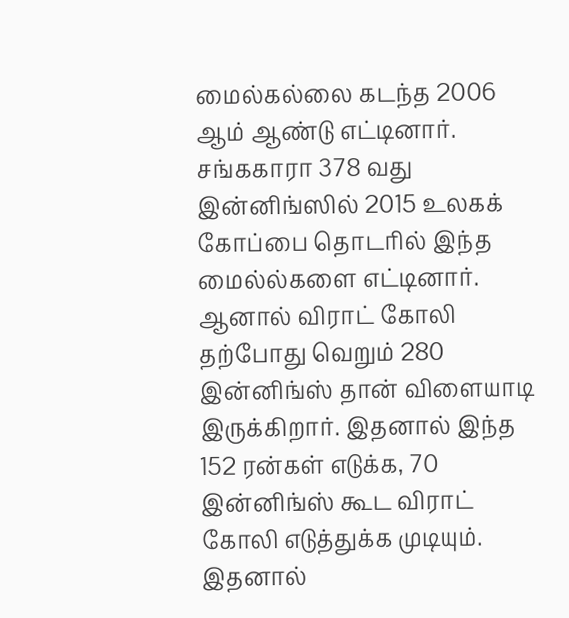மைல்கல்லை கடந்த 2006 ஆம் ஆண்டு எட்டினார். சங்ககாரா 378 வது இன்னிங்ஸில் 2015 உலகக் கோப்பை தொடரில் இந்த மைல்ல்களை எட்டினார். ஆனால் விராட் கோலி தற்போது வெறும் 280 இன்னிங்ஸ் தான் விளையாடி இருக்கிறார். இதனால் இந்த 152 ரன்கள் எடுக்க, 70 இன்னிங்ஸ் கூட விராட் கோலி எடுத்துக்க முடியும். இதனால்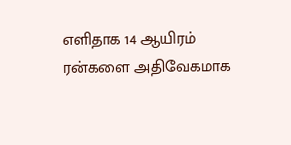எளிதாக 14 ஆயிரம் ரன்களை அதிவேகமாக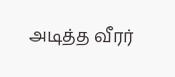அடித்த வீரர்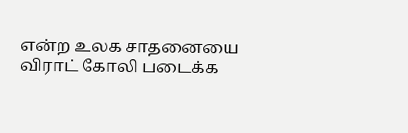என்ற உலக சாதனையை விராட் கோலி படைக்க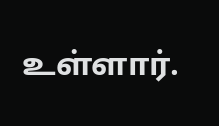உள்ளார்.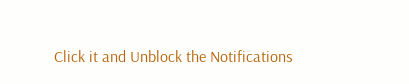Click it and Unblock the Notifications